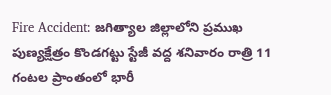Fire Accident: జగిత్యాల జిల్లాలోని ప్రముఖ పుణ్యక్షేత్రం కొండగట్టు స్టేజీ వద్ద శనివారం రాత్రి 11 గంటల ప్రాంతంలో భారీ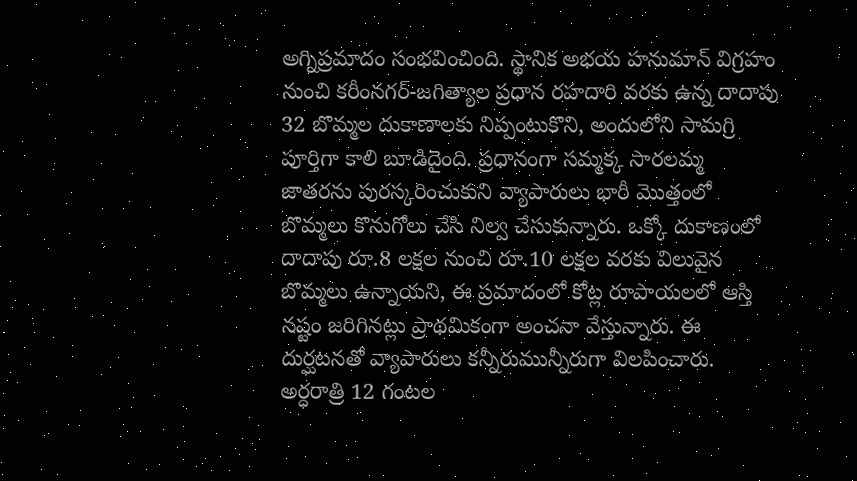అగ్నిప్రమాదం సంభవించింది. స్థానిక అభయ హనుమాన్ విగ్రహం నుంచి కరీంనగర్-జగిత్యాల ప్రధాన రహదారి వరకు ఉన్న దాదాపు 32 బొమ్మల దుకాణాలకు నిప్పంటుకొని, అందులోని సామగ్రి పూర్తిగా కాలి బూడిదైంది. ప్రధానంగా సమ్మక్క సారలమ్మ జాతరను పురస్కరించుకుని వ్యాపారులు భారీ మొత్తంలో బొమ్మలు కొనుగోలు చేసి నిల్వ చేసుకున్నారు. ఒక్కో దుకాణంలో దాదాపు రూ.8 లక్షల నుంచి రూ.10 లక్షల వరకు విలువైన బొమ్మలు ఉన్నాయని, ఈ ప్రమాదంలో కోట్ల రూపాయలలో ఆస్తి నష్టం జరిగినట్లు ప్రాథమికంగా అంచనా వేస్తున్నారు. ఈ దుర్ఘటనతో వ్యాపారులు కన్నీరుమున్నీరుగా విలపించారు. అర్ధరాత్రి 12 గంటల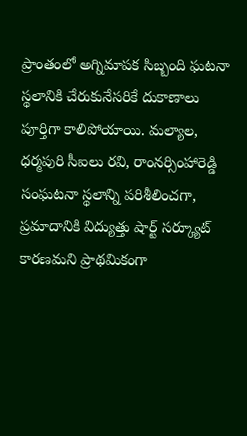ప్రాంతంలో అగ్నిమాపక సిబ్బంది ఘటనా స్థలానికి చేరుకునేసరికే దుకాణాలు పూర్తిగా కాలిపోయాయి. మల్యాల, ధర్మపురి సీఐలు రవి, రాంనర్సింహారెడ్డి సంఘటనా స్థలాన్ని పరిశీలించగా, ప్రమాదానికి విద్యుత్తు షార్ట్ సర్క్యూట్ కారణమని ప్రాథమికంగా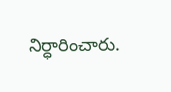నిర్ధారించారు.